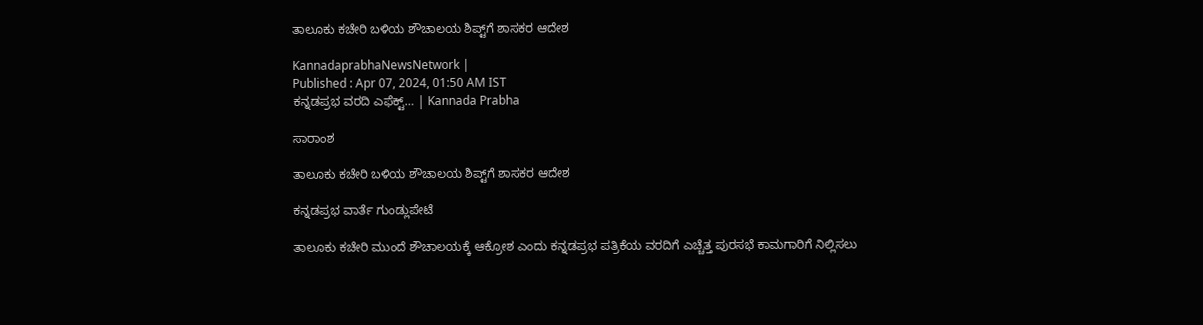ತಾಲೂಕು ಕಚೇರಿ ಬಳಿಯ ಶೌಚಾಲಯ ಶಿಪ್ಟ್‌ಗೆ ಶಾಸಕರ ಆದೇಶ

KannadaprabhaNewsNetwork |
Published : Apr 07, 2024, 01:50 AM IST
ಕನ್ನಡಪ್ರಭ ವರದಿ ಎಫೆಕ್ಟ್… | Kannada Prabha

ಸಾರಾಂಶ

ತಾಲೂಕು ಕಚೇರಿ ಬಳಿಯ ಶೌಚಾಲಯ ಶಿಪ್ಟ್‌ಗೆ ಶಾಸಕರ ಆದೇಶ

ಕನ್ನಡಪ್ರಭ ವಾರ್ತೆ ಗುಂಡ್ಲುಪೇಟೆ

ತಾಲೂಕು ಕಚೇರಿ ಮುಂದೆ ಶೌಚಾಲಯಕ್ಕೆ ಆಕ್ರೋಶ ಎಂದು ಕನ್ನಡಪ್ರಭ ಪತ್ರಿಕೆಯ ವರದಿಗೆ ಎಚ್ಚೆತ್ತ ಪುರಸಭೆ ಕಾಮಗಾರಿಗೆ ನಿಲ್ಲಿಸಲು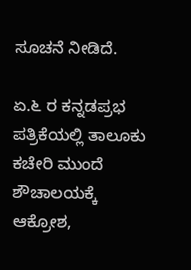ಸೂಚನೆ ನೀಡಿದೆ.

ಏ.೬ ರ ಕನ್ನಡಪ್ರಭ ಪತ್ರಿಕೆಯಲ್ಲಿ ತಾಲೂಕು ಕಚೇರಿ ಮುಂದೆ ಶೌಚಾಲಯಕ್ಕೆ ಆಕ್ರೋಶ,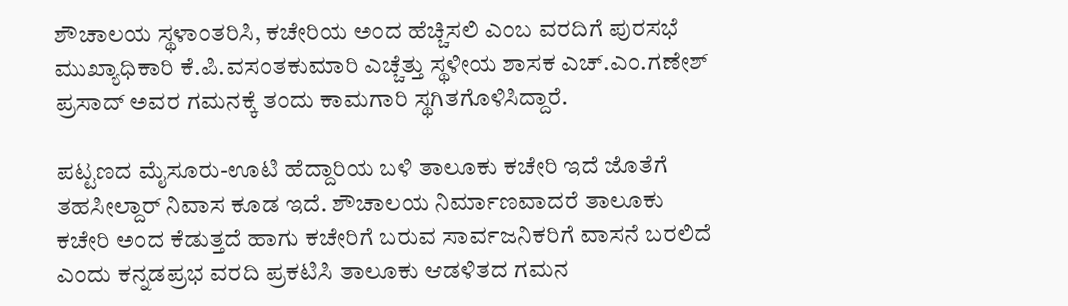ಶೌಚಾಲಯ ಸ್ಥಳಾಂತರಿಸಿ, ಕಚೇರಿಯ ಅಂದ ಹೆಚ್ಚಿಸಲಿ ಎಂಬ ವರದಿಗೆ ಪುರಸಭೆ ಮುಖ್ಯಾಧಿಕಾರಿ ಕೆ.ಪಿ.ವಸಂತಕುಮಾರಿ ಎಚ್ಚೆತ್ತು ಸ್ಥಳೀಯ ಶಾಸಕ ಎಚ್.ಎಂ.ಗಣೇಶ್‌ ಪ್ರಸಾದ್‌ ಅವರ ಗಮನಕ್ಕೆ ತಂದು ಕಾಮಗಾರಿ ಸ್ಥಗಿತಗೊಳಿಸಿದ್ದಾರೆ.

ಪಟ್ಟಣದ ಮೈಸೂರು-ಊಟಿ ಹೆದ್ದಾರಿಯ ಬಳಿ ತಾಲೂಕು ಕಚೇರಿ ಇದೆ ಜೊತೆಗೆ ತಹಸೀಲ್ದಾರ್‌ ನಿವಾಸ ಕೂಡ ಇದೆ. ಶೌಚಾಲಯ ನಿರ್ಮಾಣವಾದರೆ ತಾಲೂಕು ಕಚೇರಿ ಅಂದ ಕೆಡುತ್ತದೆ ಹಾಗು ಕಚೇರಿಗೆ ಬರುವ ಸಾರ್ವಜನಿಕರಿಗೆ ವಾಸನೆ ಬರಲಿದೆ ಎಂದು ಕನ್ನಡಪ್ರಭ ವರದಿ ಪ್ರಕಟಿಸಿ ತಾಲೂಕು ಆಡಳಿತದ ಗಮನ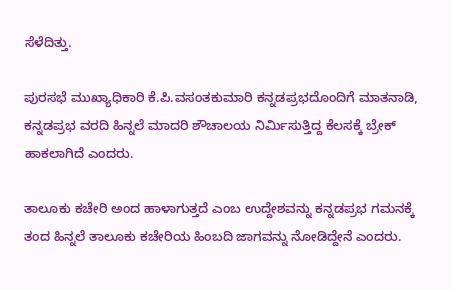ಸೆಳೆದಿತ್ತು.

ಪುರಸಭೆ ಮುಖ್ಯಾಧಿಕಾರಿ ಕೆ.ಪಿ.ವಸಂತಕುಮಾರಿ ಕನ್ನಡಪ್ರಭದೊಂದಿಗೆ ಮಾತನಾಡಿ, ಕನ್ನಡಪ್ರಭ ವರದಿ ಹಿನ್ನಲೆ ಮಾದರಿ ಶೌಚಾಲಯ ನಿರ್ಮಿಸುತ್ತಿದ್ದ ಕೆಲಸಕ್ಕೆ ಬ್ರೇಕ್‌ ಹಾಕಲಾಗಿದೆ ಎಂದರು.

ತಾಲೂಕು ಕಚೇರಿ ಅಂದ ಹಾಳಾಗುತ್ತದೆ ಎಂಬ ಉದ್ದೇಶವನ್ನು ಕನ್ನಡಪ್ರಭ ಗಮನಕ್ಕೆ ತಂದ ಹಿನ್ನಲೆ ತಾಲೂಕು ಕಚೇರಿಯ ಹಿಂಬದಿ ಜಾಗವನ್ನು ನೋಡಿದ್ದೇನೆ ಎಂದರು.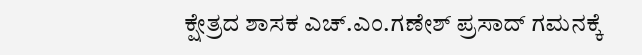ಕ್ಷೇತ್ರದ ಶಾಸಕ ಎಚ್.ಎಂ.ಗಣೇಶ್‌ ಪ್ರಸಾದ್‌ ಗಮನಕ್ಕೆ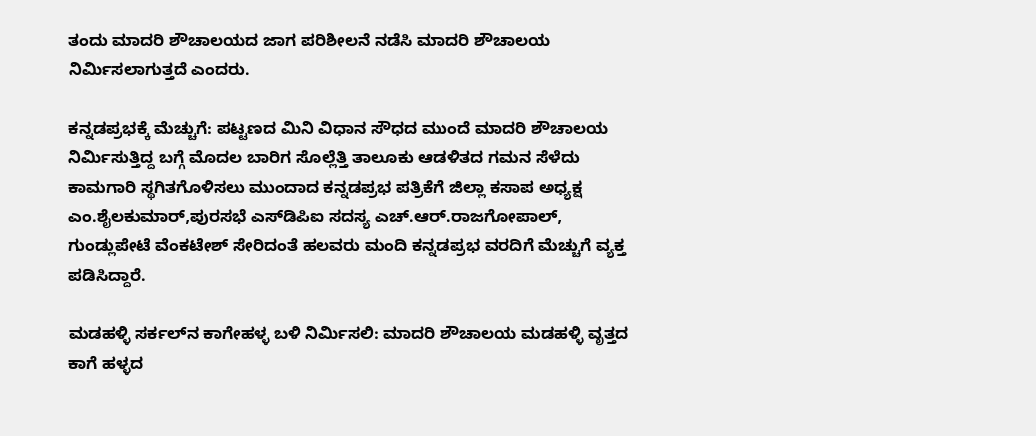ತಂದು ಮಾದರಿ ಶೌಚಾಲಯದ ಜಾಗ ಪರಿಶೀಲನೆ ನಡೆಸಿ ಮಾದರಿ ಶೌಚಾಲಯ ನಿರ್ಮಿಸಲಾಗುತ್ತದೆ ಎಂದರು.

ಕನ್ನಡಪ್ರಭಕ್ಕೆ ಮೆಚ್ಚುಗೆ: ಪಟ್ಟಣದ ಮಿನಿ ವಿಧಾನ ಸೌಧದ ಮುಂದೆ ಮಾದರಿ ಶೌಚಾಲಯ ನಿರ್ಮಿಸುತ್ತಿದ್ದ ಬಗ್ಗೆ ಮೊದಲ ಬಾರಿಗ ಸೊಲ್ಲೆತ್ತಿ ತಾಲೂಕು ಆಡಳಿತದ ಗಮನ ಸೆಳೆದು ಕಾಮಗಾರಿ ಸ್ಥಗಿತಗೊಳಿಸಲು ಮುಂದಾದ ಕನ್ನಡಪ್ರಭ ಪತ್ರಿಕೆಗೆ ಜಿಲ್ಲಾ ಕಸಾಪ ಅಧ್ಯಕ್ಷ ಎಂ.ಶೈಲಕುಮಾರ್‌,ಪುರಸಭೆ ಎಸ್‌ಡಿಪಿಐ ಸದಸ್ಯ ಎಚ್.ಆರ್.ರಾಜಗೋಪಾಲ್‌, ಗುಂಡ್ಲುಪೇಟೆ ವೆಂಕಟೇಶ್‌ ಸೇರಿದಂತೆ ಹಲವರು ಮಂದಿ ಕನ್ನಡಪ್ರಭ ವರದಿಗೆ ಮೆಚ್ಚುಗೆ ವ್ಯಕ್ತ ಪಡಿಸಿದ್ದಾರೆ.

ಮಡಹಳ್ಳಿ ಸರ್ಕಲ್‌ನ ಕಾಗೇಹಳ್ಳ ಬಳಿ ನಿರ್ಮಿಸಲಿ: ಮಾದರಿ ಶೌಚಾಲಯ ಮಡಹಳ್ಳಿ ವೃತ್ತದ ಕಾಗೆ ಹಳ್ಳದ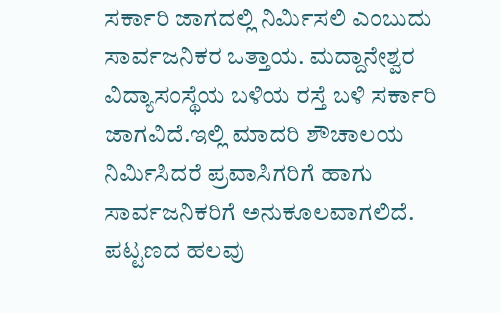ಸರ್ಕಾರಿ ಜಾಗದಲ್ಲಿ ನಿರ್ಮಿಸಲಿ ಎಂಬುದು ಸಾರ್ವಜನಿಕರ ಒತ್ತಾಯ. ಮದ್ದಾನೇಶ್ವರ ವಿದ್ಯಾಸಂಸ್ಥೆಯ ಬಳಿಯ ರಸ್ತೆ ಬಳಿ ಸರ್ಕಾರಿ ಜಾಗವಿದೆ.ಇಲ್ಲಿ ಮಾದರಿ ಶೌಚಾಲಯ ನಿರ್ಮಿಸಿದರೆ ಪ್ರವಾಸಿಗರಿಗೆ ಹಾಗು ಸಾರ್ವಜನಿಕರಿಗೆ ಅನುಕೂಲವಾಗಲಿದೆ. ಪಟ್ಟಣದ ಹಲವು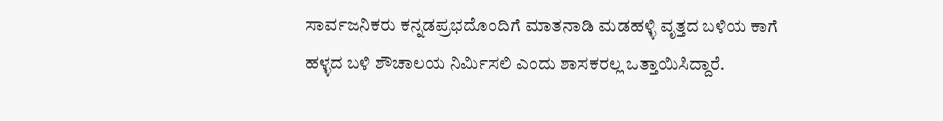ಸಾರ್ವಜನಿಕರು ಕನ್ನಡಪ್ರಭದೊಂದಿಗೆ ಮಾತನಾಡಿ ಮಡಹಳ್ಳಿ ವೃತ್ತದ ಬಳಿಯ ಕಾಗೆ ಹಳ್ಳದ ಬಳಿ ಶೌಚಾಲಯ ನಿರ್ಮಿಸಲಿ ಎಂದು ಶಾಸಕರಲ್ಲ ಒತ್ತಾಯಿಸಿದ್ದಾರೆ.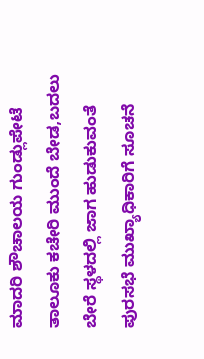ಮಾದರಿ ಶೌಚಾಲಯ ಗುಂಡ್ಲುಪೇಟೆ ತಾಲೂಕು ಕಚೇರಿ ಮುಂದೆ ಬೇಡ,ಬದಲು ಬೇರೆ ಸ್ಥಳದಲ್ಲಿ ಜಾಗ ಹುಡುಕುವಂತೆ ಪುರಸಭೆ ಮುಖ್ಯಾಧಿಕಾರಿಗೆ ಸೂಚನೆ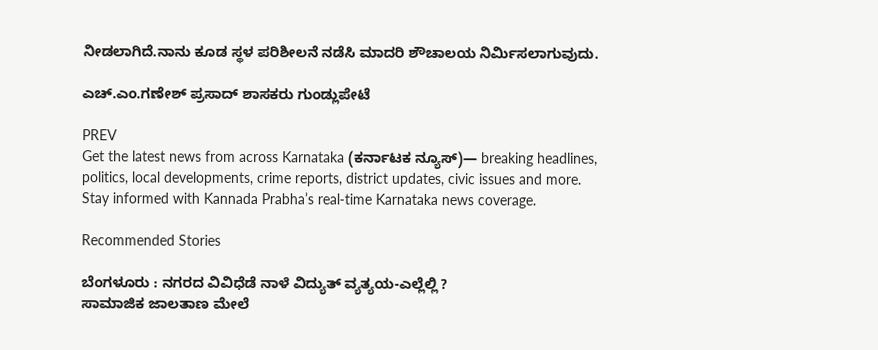ನೀಡಲಾಗಿದೆ.ನಾನು ಕೂಡ ಸ್ಥಳ ಪರಿಶೀಲನೆ ನಡೆಸಿ ಮಾದರಿ ಶೌಚಾಲಯ ನಿರ್ಮಿಸಲಾಗುವುದು.

ಎಚ್.ಎಂ.ಗಣೇಶ್‌ ಪ್ರಸಾದ್‌ ಶಾಸಕರು ಗುಂಡ್ಲುಪೇಟೆ

PREV
Get the latest news from across Karnataka (ಕರ್ನಾಟಕ ನ್ಯೂಸ್)— breaking headlines, politics, local developments, crime reports, district updates, civic issues and more. Stay informed with Kannada Prabha’s real‑time Karnataka news coverage.

Recommended Stories

ಬೆಂಗಳೂರು : ನಗರದ ವಿವಿಧೆಡೆ ನಾಳೆ ವಿದ್ಯುತ್ ವ್ಯತ್ಯಯ-ಎಲ್ಲೆಲ್ಲಿ ?
ಸಾಮಾಜಿಕ ಜಾಲತಾಣ ಮೇಲೆ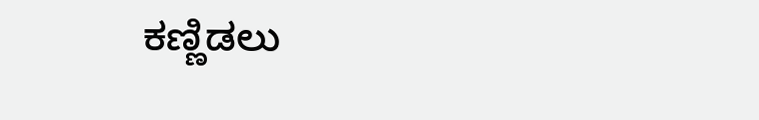ಕಣ್ಣಿಡಲು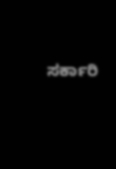ಸರ್ಕಾರಿ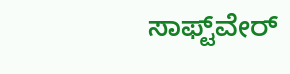ಸಾಫ್ಟ್‌ವೇರ್‌